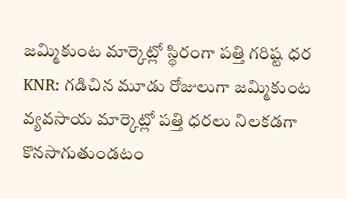జమ్మికుంట మార్కెట్లో స్థిరంగా పత్తి గరిష్ట ధర
KNR: గడిచిన మూడు రోజులుగా జమ్మికుంట వ్యవసాయ మార్కెట్లో పత్తి ధరలు నిలకడగా కొనసాగుతుండటం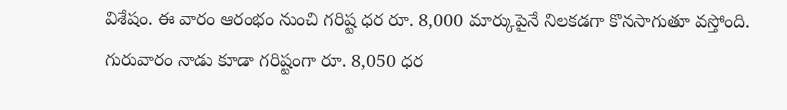విశేషం. ఈ వారం ఆరంభం నుంచి గరిష్ట ధర రూ. 8,000 మార్కుపైనే నిలకడగా కొనసాగుతూ వస్తోంది. గురువారం నాడు కూడా గరిష్టంగా రూ. 8,050 ధర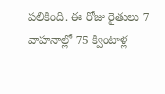పలికింది. ఈ రోజు రైతులు 7 వాహనాల్లో 75 క్వింటాళ్ల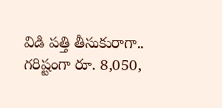విడి పత్తి తీసుకురాగా.. గరిష్టంగా రూ. 8,050,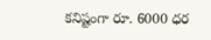కనిష్టంగా రూ. 6000 ధర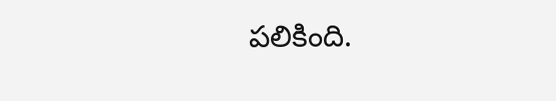పలికింది.